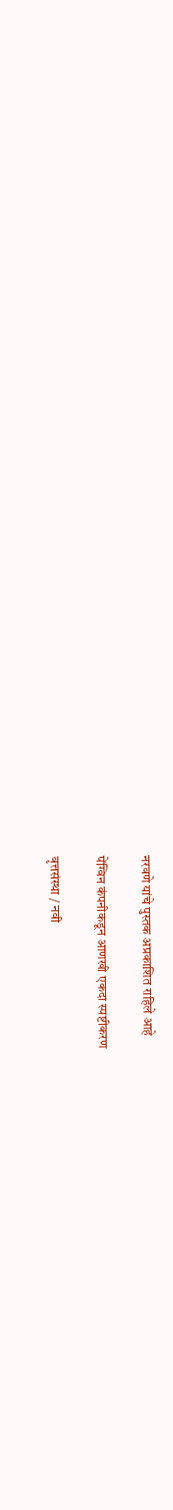नरवणे यांचे पुस्तक अप्रकाशित राहिले आहे

पेंग्विन कंपनीकडून आणखी एकदा स्पष्टीकरण

वृत्तसंस्था / नवी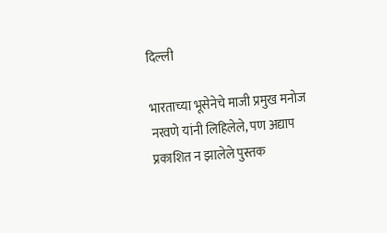दिल्ली

भारताच्या भूसेनेचे माजी प्रमुख मनोज नरवणे यांनी लिहिलेले, पण अद्याप प्रकाशित न झालेले पुस्तक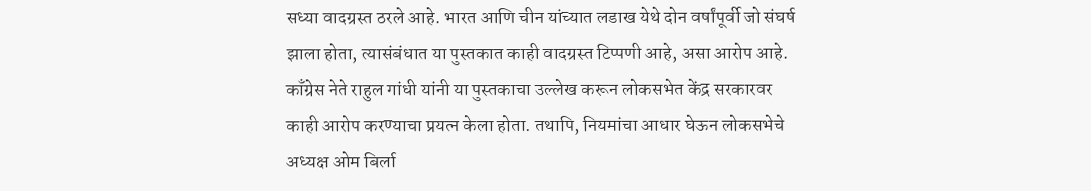सध्या वादग्रस्त ठरले आहे. भारत आणि चीन यांच्यात लडाख येथे दोन वर्षांपूर्वी जो संघर्ष झाला होता, त्यासंबंधात या पुस्तकात काही वादग्रस्त टिप्पणी आहे, असा आरोप आहे. काँग्रेस नेते राहुल गांधी यांनी या पुस्तकाचा उल्लेख करून लोकसभेत केंद्र सरकारवर काही आरोप करण्याचा प्रयत्न केला होता. तथापि, नियमांचा आधार घेऊन लोकसभेचे अध्यक्ष ओम बिर्ला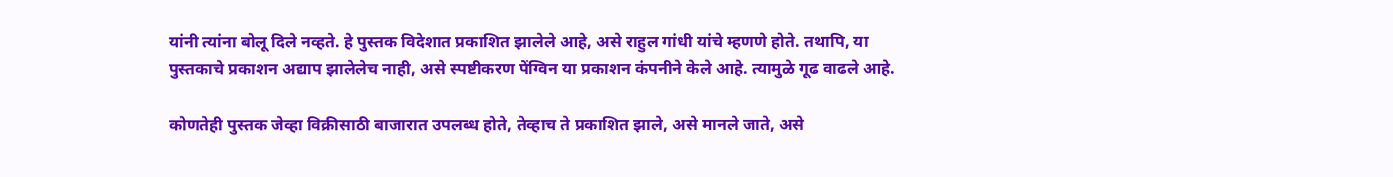यांनी त्यांना बोलू दिले नव्हते. हे पुस्तक विदेशात प्रकाशित झालेले आहे, असे राहुल गांधी यांचे म्हणणे होते. तथापि, या पुस्तकाचे प्रकाशन अद्याप झालेलेच नाही, असे स्पष्टीकरण पेंग्विन या प्रकाशन कंपनीने केले आहे. त्यामुळे गूढ वाढले आहे.

कोणतेही पुस्तक जेव्हा विक्रीसाठी बाजारात उपलब्ध होते, तेव्हाच ते प्रकाशित झाले, असे मानले जाते, असे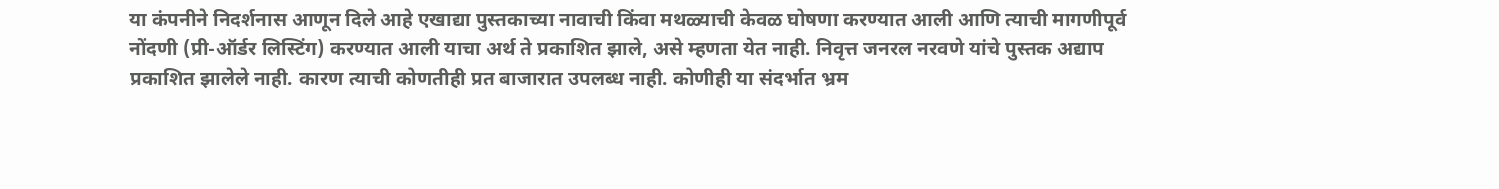या कंपनीने निदर्शनास आणून दिले आहे एखाद्या पुस्तकाच्या नावाची किंवा मथळ्याची केवळ घोषणा करण्यात आली आणि त्याची मागणीपूर्व नोंदणी (प्री-ऑर्डर लिस्टिंग) करण्यात आली याचा अर्थ ते प्रकाशित झाले, असे म्हणता येत नाही. निवृत्त जनरल नरवणे यांचे पुस्तक अद्याप प्रकाशित झालेले नाही. कारण त्याची कोणतीही प्रत बाजारात उपलब्ध नाही. कोणीही या संदर्भात भ्रम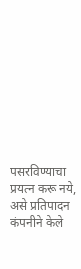पसरविण्याचा प्रयत्न करू नये, असे प्रतिपादन कंपनीने केले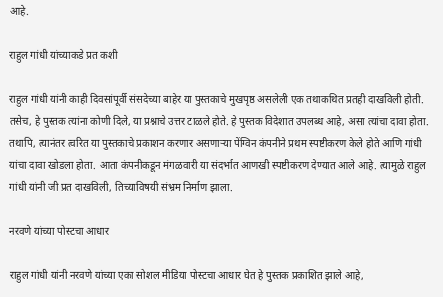आहे.

राहुल गांधी यांच्याकडे प्रत कशी

राहुल गांधी यांनी काही दिवसांपूर्वी संसदेच्या बाहेर या पुस्तकाचे मुखपृष्ठ असलेली एक तथाकथित प्रतही दाखविली होती. तसेच, हे पुस्तक त्यांना कोणी दिले, या प्रश्नाचे उत्तर टाळले होते. हे पुस्तक विदेशात उपलब्ध आहे, असा त्यांचा दावा होता. तथापि, त्यानंतर त्वरित या पुस्तकाचे प्रकाशन करणार असणाऱ्या पेंग्विन कंपनीने प्रथम स्पष्टीकरण केले होते आणि गांधी यांचा दावा खोडला होता. आता कंपनीकडून मंगळवारी या संदर्भात आणखी स्पष्टीकरण देण्यात आले आहे. त्यामुळे राहुल गांधी यांनी जी प्रत दाखविली, तिच्याविषयी संभ्रम निर्माण झाला.

नरवणे यांच्या पोस्टचा आधार

राहुल गांधी यांनी नरवणे यांच्या एका सोशल मीडिया पोस्टचा आधार घेत हे पुस्तक प्रकाशित झाले आहे,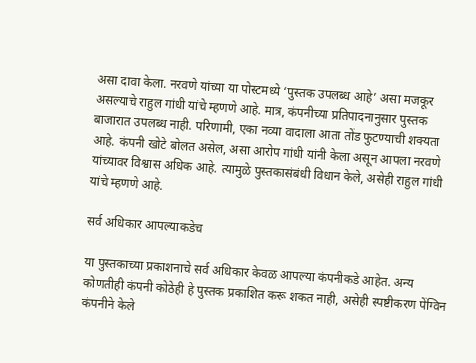असा दावा केला. नरवणे यांच्या या पोस्टमध्ये ‘पुस्तक उपलब्ध आहे’ असा मजकूर असल्याचे राहुल गांधी यांचे म्हणणे आहे. मात्र, कंपनीच्या प्रतिपादनानुसार पुस्तक बाजारात उपलब्ध नाही. परिणामी, एका नव्या वादाला आता तोंड फुटण्याची शक्यता आहे. कंपनी खोटे बोलत असेल, असा आरोप गांधी यांनी केला असून आपला नरवणे यांच्यावर विश्वास अधिक आहे. त्यामुळे पुस्तकासंबंधी विधान केले, असेही राहुल गांधी यांचे म्हणणे आहे.

सर्व अधिकार आपल्याकडेच

या पुस्तकाच्या प्रकाशनाचे सर्व अधिकार केवळ आपल्या कंपनीकडे आहेत. अन्य कोणतीही कंपनी कोठेही हे पुस्तक प्रकाशित करू शकत नाही, असेही स्पष्टीकरण पेंग्विन कंपनीने केले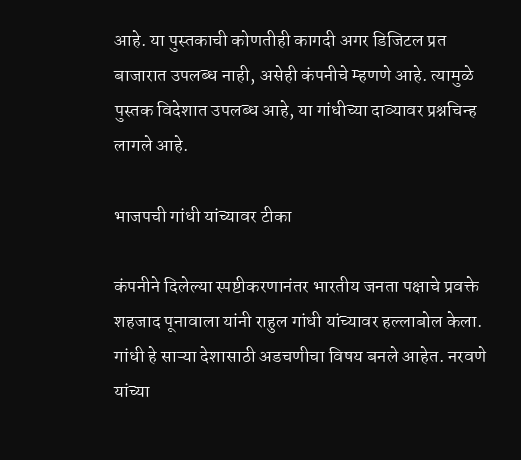आहे. या पुस्तकाची कोणतीही कागदी अगर डिजिटल प्रत बाजारात उपलब्ध नाही, असेही कंपनीचे म्हणणे आहे. त्यामुळे  पुस्तक विदेशात उपलब्ध आहे, या गांधीच्या दाव्यावर प्रश्नचिन्ह लागले आहे.

भाजपची गांधी यांच्यावर टीका

कंपनीने दिलेल्या स्पष्टीकरणानंतर भारतीय जनता पक्षाचे प्रवक्ते शहजाद पूनावाला यांनी राहुल गांधी यांच्यावर हल्लाबोल केला. गांधी हे साऱ्या देशासाठी अडचणीचा विषय बनले आहेत. नरवणे यांच्या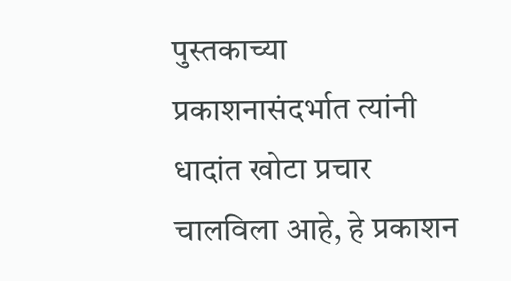पुस्तकाच्या प्रकाशनासंदर्भात त्यांनी धादांत खोटा प्रचार चालविला आहे, हे प्रकाशन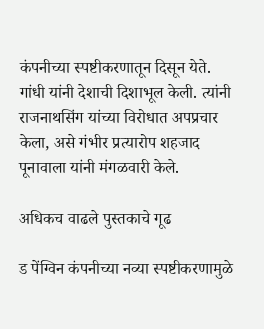कंपनीच्या स्पष्टीकरणातून दिसून येते. गांधी यांनी देशाची दिशाभूल केली. त्यांनी राजनाथसिंग यांच्या विरोधात अपप्रचार केला, असे गंभीर प्रत्यारोप शहजाद पूनावाला यांनी मंगळवारी केले.

अधिकच वाढले पुस्तकाचे गूढ

ड पेंग्विन कंपनीच्या नव्या स्पष्टीकरणामुळे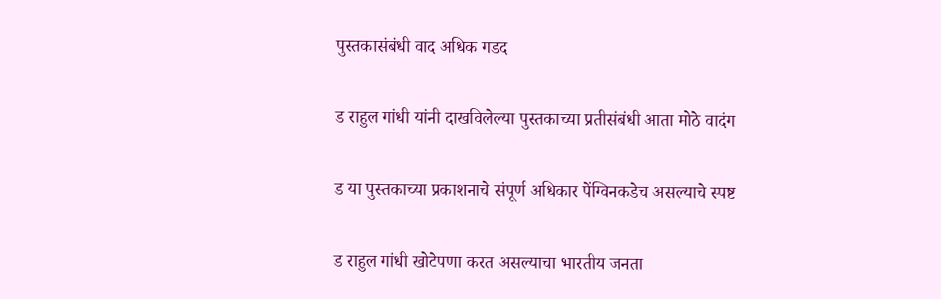पुस्तकासंबंधी वाद अधिक गडद

ड राहुल गांधी यांनी दाखविलेल्या पुस्तकाच्या प्रतीसंबंधी आता मोठे वादंग

ड या पुस्तकाच्या प्रकाशनाचे संपूर्ण अधिकार पेंग्विनकडेच असल्याचे स्पष्ट

ड राहुल गांधी खोटेपणा करत असल्याचा भारतीय जनता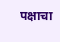पक्षाचा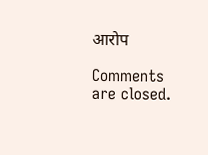आरोप

Comments are closed.